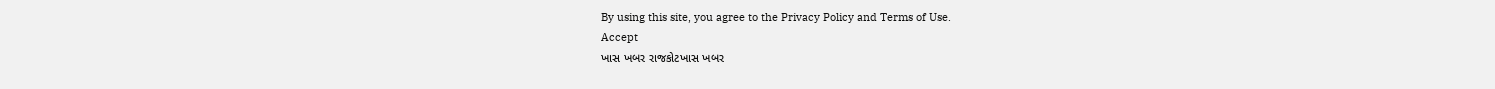By using this site, you agree to the Privacy Policy and Terms of Use.
Accept
ખાસ ખબર રાજકોટખાસ ખબર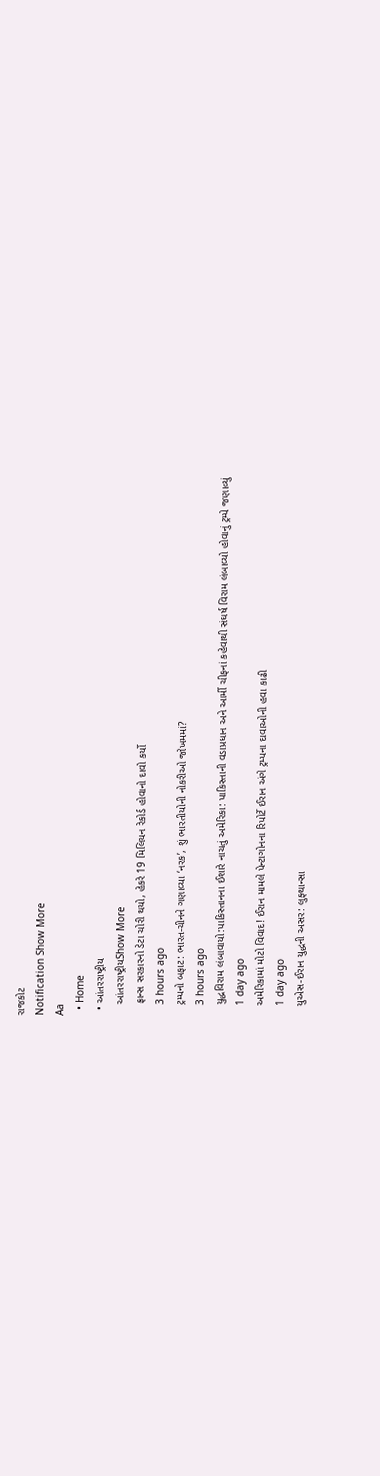રાજકોટ
Notification Show More
Aa
  • Home
  • આંતરરાષ્ટ્રીય
    આંતરરાષ્ટ્રીયShow More
    ફ્રાન્સ સરકારનો ડેટા ચોરી થયો, હેકરે 19 મિલિયન રેકોર્ડ હોવાનો દાવો કર્યો
    3 hours ago
    ટ્રમ્પનો બફાટ: ભારત-ચીનને ગણાવ્યા ‘નરક’, શું ભારતીયોની નોકરીઓ જોખમમાં?
    3 hours ago
    યુદ્ધવિરામ લંબાવાયો:પાકિસ્તાનના ઈશારે નાચતું અમેરિકા: પાકિસ્તાની વડાપ્રધાન અને આર્મી ચીફનાં કહેવાથી સંઘર્ષ વિરામ લંબાવ્યો હોવાનું ટ્રમ્પે જણાવ્યું
    1 day ago
    અમેરિકામાં મોટો વિવાદ! ઈરાન મામલે પેન્ટાગોનના રિપોર્ટે ઈરાન અંગે ટ્રમ્પના દાવાઓની હવા કાઢી
    1 day ago
    યુએસ-ઈરાન યુદ્ધની અસર: લુફ્થાન્સા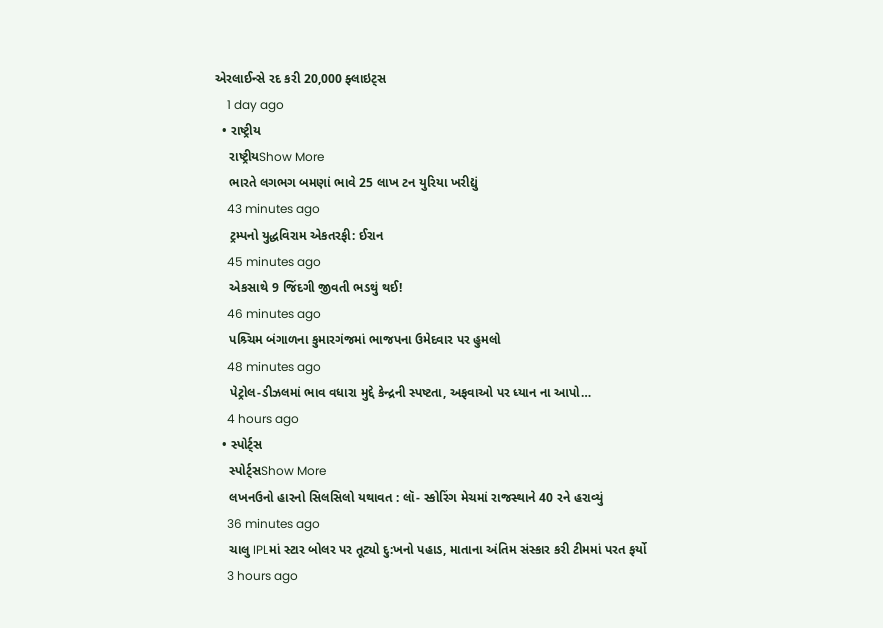એરલાઈન્સે રદ કરી 20,000 ફ્લાઇટ્સ
    1 day ago
  • રાષ્ટ્રીય
    રાષ્ટ્રીયShow More
    ભારતે લગભગ બમણાં ભાવે 25 લાખ ટન યુરિયા ખરીદ્યું
    43 minutes ago
    ટ્રમ્પનો યુદ્ધવિરામ એકતરફી: ઈરાન
    45 minutes ago
    એકસાથે 9 જિંદગી જીવતી ભડથું થઈ!
    46 minutes ago
    પશ્ર્ચિમ બંગાળના કુમારગંજમાં ભાજપના ઉમેદવાર પર હુમલો
    48 minutes ago
    પેટ્રોલ-ડીઝલમાં ભાવ વધારા મુદ્દે કેન્દ્રની સ્પષ્ટતા, અફવાઓ પર ધ્યાન ના આપો…
    4 hours ago
  • સ્પોર્ટ્સ
    સ્પોર્ટ્સShow More
    લખનઉનો હારનો સિલસિલો યથાવત : લૉ- સ્કોરિંગ મેચમાં રાજસ્થાને 40 રને હરાવ્યું
    36 minutes ago
    ચાલુ IPLમાં સ્ટાર બોલર પર તૂટ્યો દુ:ખનો પહાડ, માતાના અંતિમ સંસ્કાર કરી ટીમમાં પરત ફર્યો
    3 hours ago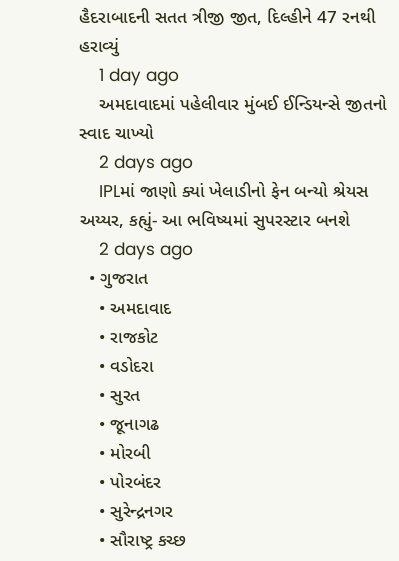હૈદરાબાદની સતત ત્રીજી જીત, દિલ્હીને 47 રનથી હરાવ્યું
    1 day ago
    અમદાવાદમાં પહેલીવાર મુંબઈ ઈન્ડિયન્સે જીતનો સ્વાદ ચાખ્યો
    2 days ago
    IPLમાં જાણો ક્યાં ખેલાડીનો ફેન બન્યો શ્રેયસ અય્યર, કહ્યું- આ ભવિષ્યમાં સુપરસ્ટાર બનશે
    2 days ago
  • ગુજરાત
    • અમદાવાદ
    • રાજકોટ
    • વડોદરા
    • સુરત
    • જૂનાગઢ
    • મોરબી
    • પોરબંદર
    • સુરેન્દ્રનગર
    • સૌરાષ્ટ્ર કચ્છ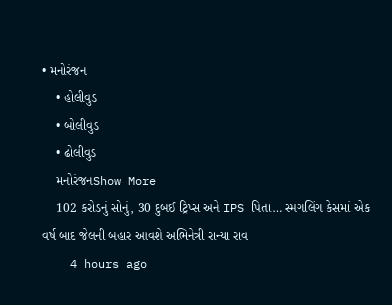• મનોરંજન
    • હોલીવુડ
    • બોલીવુડ
    • ઢોલીવુડ
    મનોરંજનShow More
    102 કરોડનું સોનું, 30 દુબઈ ટ્રિપ્સ અને IPS પિતા… સ્મગલિંગ કેસમાં એક વર્ષ બાદ જેલની બહાર આવશે અભિનેત્રી રાન્યા રાવ
    4 hours ago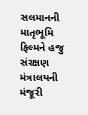સલમાનની માતૃભૂમિ ફિલ્મને હજુ સંરક્ષણ મંત્રાલયની મંજૂરી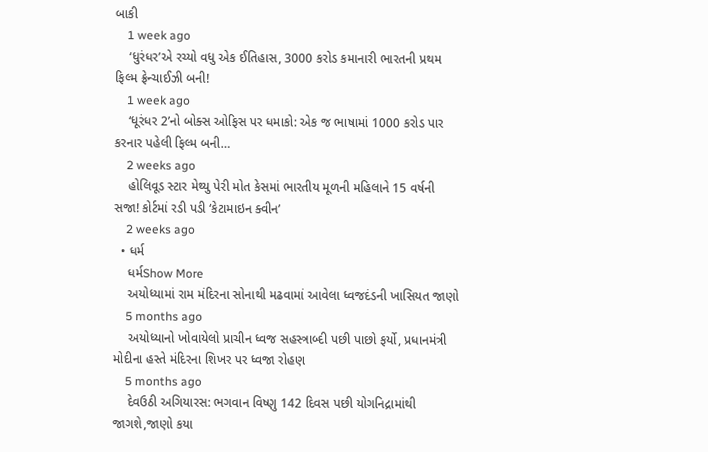બાકી
    1 week ago
    ‘ધુરંધર’એ રચ્યો વધુ એક ઈતિહાસ, 3000 કરોડ કમાનારી ભારતની પ્રથમ ફિલ્મ ફ્રેન્ચાઈઝી બની!
    1 week ago
    ‘ધૂરંધર 2’નો બોક્સ ઓફિસ પર ધમાકો: એક જ ભાષામાં 1000 કરોડ પાર કરનાર પહેલી ફિલ્મ બની…
    2 weeks ago
    હોલિવૂડ સ્ટાર મેથ્યુ પેરી મોત કેસમાં ભારતીય મૂળની મહિલાને 15 વર્ષની સજા! કોર્ટમાં રડી પડી ‘કેટામાઇન ક્વીન’
    2 weeks ago
  • ધર્મ
    ધર્મShow More
    અયોધ્યામાં રામ મંદિરના સોનાથી મઢવામાં આવેલા ધ્વજદંડની ખાસિયત જાણો
    5 months ago
    અયોધ્યાનો ખોવાયેલો પ્રાચીન ધ્વજ સહસ્ત્રાબ્દી પછી પાછો ફર્યો, પ્રધાનમંત્રી મોદીના હસ્તે મંદિરના શિખર પર ધ્વજા રોહણ
    5 months ago
    દેવઉઠી અગિયારસ: ભગવાન વિષ્ણુ 142 દિવસ પછી યોગનિદ્રામાંથી જાગશે,જાણો કયા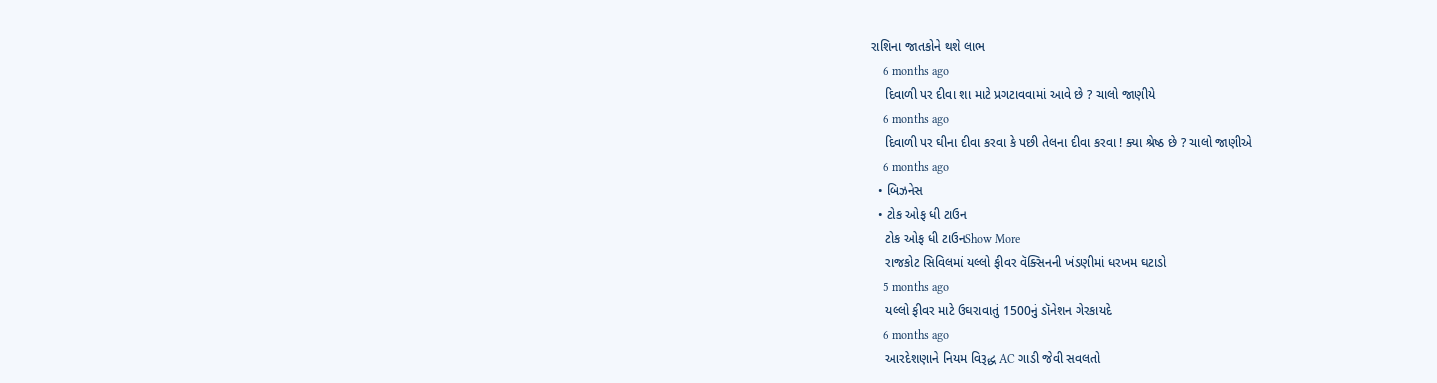રાશિના જાતકોને થશે લાભ
    6 months ago
    દિવાળી પર દીવા શા માટે પ્રગટાવવામાં આવે છે ? ચાલો જાણીયે
    6 months ago
    દિવાળી પર ઘીના દીવા કરવા કે પછી તેલના દીવા કરવા ! ક્યા શ્રેષ્ઠ છે ? ચાલો જાણીએ
    6 months ago
  • બિઝનેસ
  • ટોક ઓફ ધી ટાઉન
    ટોક ઓફ ધી ટાઉનShow More
    રાજકોટ સિવિલમાં યલ્લો ફીવર વૅક્સિનની ખંડણીમાં ધરખમ ઘટાડો
    5 months ago
    યલ્લો ફીવર માટે ઉઘરાવાતું 1500નું ડૉનેશન ગેરકાયદે
    6 months ago
    આરદેશણાને નિયમ વિરૂદ્ધ AC ગાડી જેવી સવલતો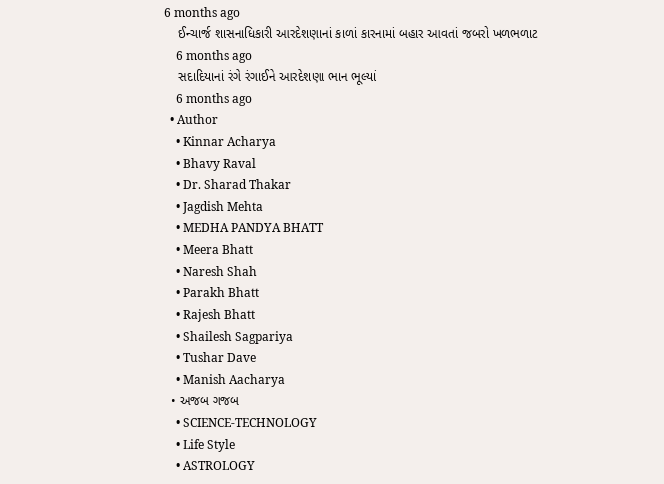6 months ago
    ઈન્ચાર્જ શાસનાધિકારી આરદેશણાનાં કાળાં કારનામાં બહાર આવતાં જબરો ખળભળાટ
    6 months ago
    સદાદિયાનાં રંગે રંગાઈને આરદેશણા ભાન ભૂલ્યાં
    6 months ago
  • Author
    • Kinnar Acharya
    • Bhavy Raval
    • Dr. Sharad Thakar
    • Jagdish Mehta
    • MEDHA PANDYA BHATT
    • Meera Bhatt
    • Naresh Shah
    • Parakh Bhatt
    • Rajesh Bhatt
    • Shailesh Sagpariya
    • Tushar Dave
    • Manish Aacharya
  • અજબ ગજબ
    • SCIENCE-TECHNOLOGY
    • Life Style
    • ASTROLOGY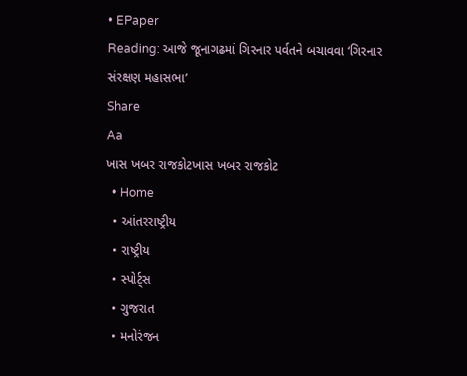• EPaper
Reading: આજે જૂનાગઢમાં ગિરનાર પર્વતને બચાવવા ‘ગિરનાર સંરક્ષણ મહાસભા’
Share
Aa
ખાસ ખબર રાજકોટખાસ ખબર રાજકોટ
  • Home
  • આંતરરાષ્ટ્રીય
  • રાષ્ટ્રીય
  • સ્પોર્ટ્સ
  • ગુજરાત
  • મનોરંજન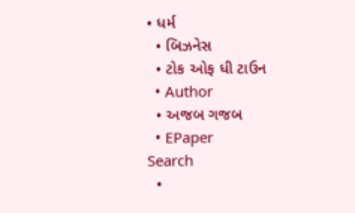• ધર્મ
  • બિઝનેસ
  • ટોક ઓફ ધી ટાઉન
  • Author
  • અજબ ગજબ
  • EPaper
Search
  •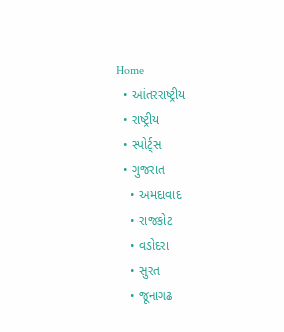Home
  • આંતરરાષ્ટ્રીય
  • રાષ્ટ્રીય
  • સ્પોર્ટ્સ
  • ગુજરાત
    • અમદાવાદ
    • રાજકોટ
    • વડોદરા
    • સુરત
    • જૂનાગઢ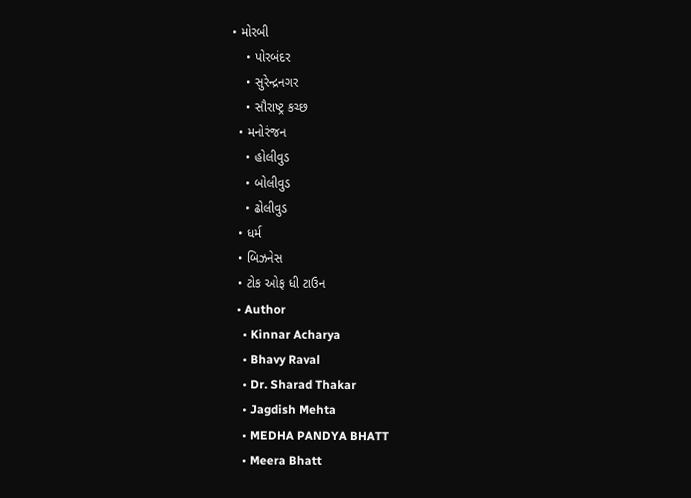• મોરબી
    • પોરબંદર
    • સુરેન્દ્રનગર
    • સૌરાષ્ટ્ર કચ્છ
  • મનોરંજન
    • હોલીવુડ
    • બોલીવુડ
    • ઢોલીવુડ
  • ધર્મ
  • બિઝનેસ
  • ટોક ઓફ ધી ટાઉન
  • Author
    • Kinnar Acharya
    • Bhavy Raval
    • Dr. Sharad Thakar
    • Jagdish Mehta
    • MEDHA PANDYA BHATT
    • Meera Bhatt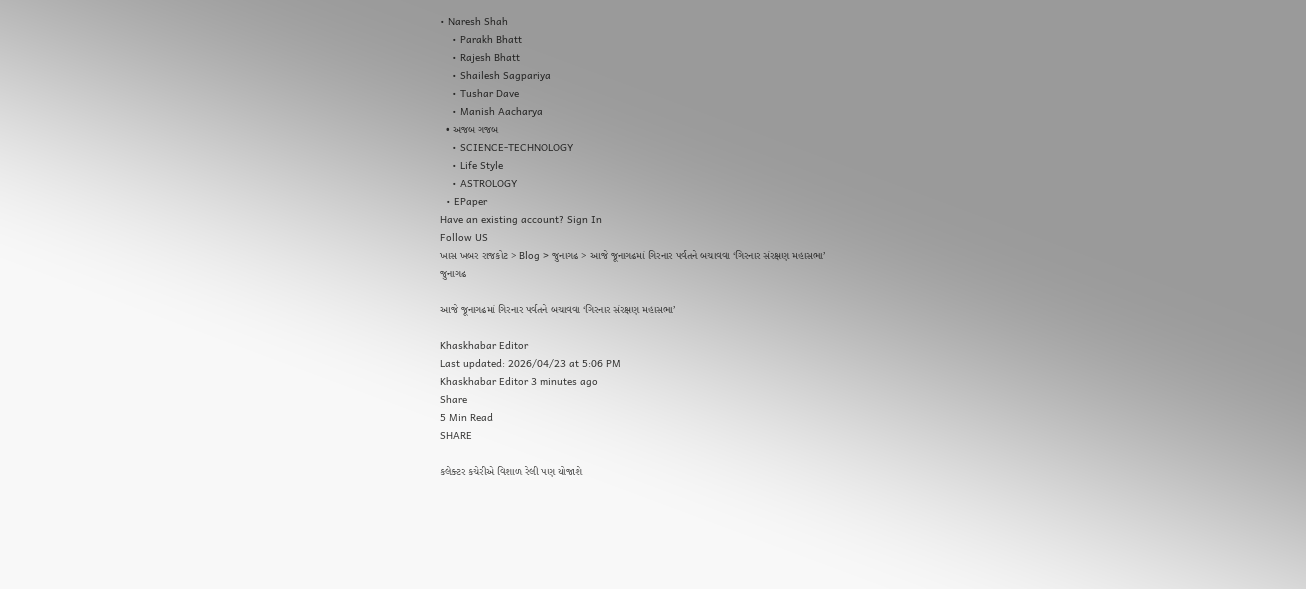• Naresh Shah
    • Parakh Bhatt
    • Rajesh Bhatt
    • Shailesh Sagpariya
    • Tushar Dave
    • Manish Aacharya
  • અજબ ગજબ
    • SCIENCE-TECHNOLOGY
    • Life Style
    • ASTROLOGY
  • EPaper
Have an existing account? Sign In
Follow US
ખાસ ખબર રાજકોટ > Blog > જુનાગઢ > આજે જૂનાગઢમાં ગિરનાર પર્વતને બચાવવા ‘ગિરનાર સંરક્ષણ મહાસભા’
જુનાગઢ

આજે જૂનાગઢમાં ગિરનાર પર્વતને બચાવવા ‘ગિરનાર સંરક્ષણ મહાસભા’

Khaskhabar Editor
Last updated: 2026/04/23 at 5:06 PM
Khaskhabar Editor 3 minutes ago
Share
5 Min Read
SHARE

કલેક્ટર કચેરીએ વિશાળ રેલી પણ યોજાશે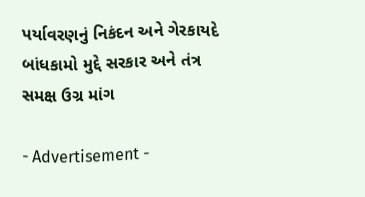પર્યાવરણનું નિકંદન અને ગેરકાયદે બાંધકામો મુદ્દે સરકાર અને તંત્ર સમક્ષ ઉગ્ર માંગ

- Advertisement -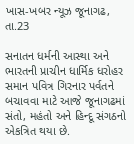ખાસ-ખબર ન્યૂઝ જૂનાગઢ, તા.23

સનાતન ધર્મની આસ્થા અને ભારતની પ્રાચીન ધાર્મિક ધરોહર સમાન પવિત્ર ગિરનાર પર્વતને બચાવવા માટે આજે જૂનાગઢમાં સંતો, મહંતો અને હિન્દૂ સંગઠનો એકત્રિત થયા છે.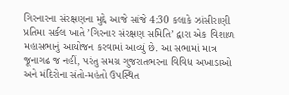ગિરનારના સંરક્ષણના મુદ્દે આજે સાંજે 4:30 કલાકે ઝાંસીરાણી પ્રતિમા સર્કલ ખાતે ’ગિરનાર સંરક્ષણ સમિતિ’ દ્વારા એક વિશાળ મહાસભાનું આયોજન કરવામાં આવ્યું છે. આ સભામાં માત્ર જૂનાગઢ જ નહીં, પરંતુ સમગ્ર ગુજરાતભરના વિવિધ અખાડાઓ અને મંદિરોના સંતો-મહંતો ઉપસ્થિત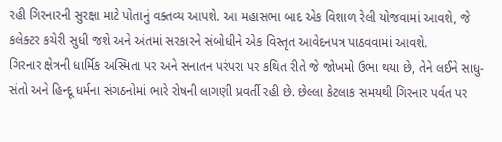રહી ગિરનારની સુરક્ષા માટે પોતાનું વક્તવ્ય આપશે. આ મહાસભા બાદ એક વિશાળ રેલી યોજવામાં આવશે, જે કલેક્ટર કચેરી સુધી જશે અને અંતમાં સરકારને સંબોધીને એક વિસ્તૃત આવેદનપત્ર પાઠવવામાં આવશે.
ગિરનાર ક્ષેત્રની ધાર્મિક અસ્મિતા પર અને સનાતન પરંપરા પર કથિત રીતે જે જોખમો ઉભા થયા છે, તેને લઈને સાધુ-સંતો અને હિન્દૂ ધર્મના સંગઠનોમાં ભારે રોષની લાગણી પ્રવર્તી રહી છે. છેલ્લા કેટલાક સમયથી ગિરનાર પર્વત પર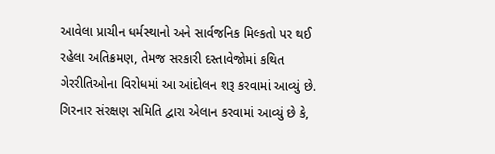આવેલા પ્રાચીન ધર્મસ્થાનો અને સાર્વજનિક મિલ્કતો પર થઈ રહેલા અતિક્રમણ, તેમજ સરકારી દસ્તાવેજોમાં કથિત ગેરરીતિઓના વિરોધમાં આ આંદોલન શરૂ કરવામાં આવ્યું છે. ગિરનાર સંરક્ષણ સમિતિ દ્વારા એલાન કરવામાં આવ્યું છે કે,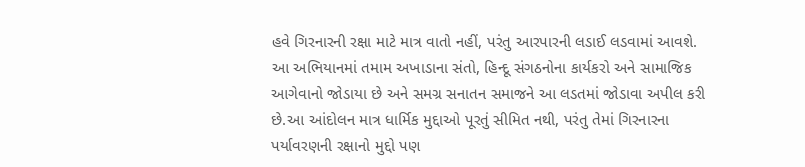હવે ગિરનારની રક્ષા માટે માત્ર વાતો નહીં, પરંતુ આરપારની લડાઈ લડવામાં આવશે. આ અભિયાનમાં તમામ અખાડાના સંતો, હિન્દૂ સંગઠનોના કાર્યકરો અને સામાજિક આગેવાનો જોડાયા છે અને સમગ્ર સનાતન સમાજને આ લડતમાં જોડાવા અપીલ કરી છે.આ આંદોલન માત્ર ધાર્મિક મુદ્દાઓ પૂરતું સીમિત નથી, પરંતુ તેમાં ગિરનારના પર્યાવરણની રક્ષાનો મુદ્દો પણ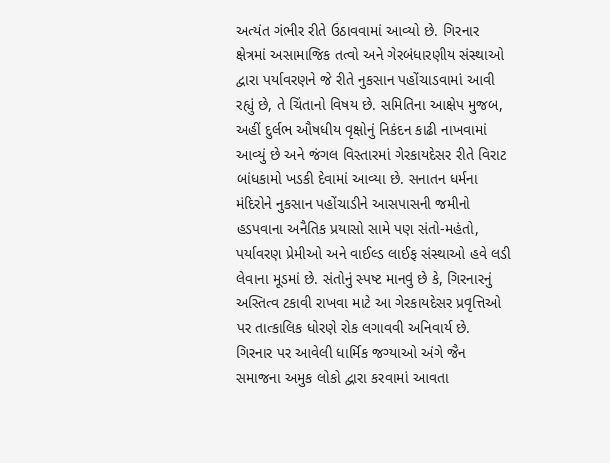અત્યંત ગંભીર રીતે ઉઠાવવામાં આવ્યો છે. ગિરનાર ક્ષેત્રમાં અસામાજિક તત્વો અને ગેરબંધારણીય સંસ્થાઓ દ્વારા પર્યાવરણને જે રીતે નુકસાન પહોંચાડવામાં આવી રહ્યું છે, તે ચિંતાનો વિષય છે. સમિતિના આક્ષેપ મુજબ, અહીં દુર્લભ ઔષધીય વૃક્ષોનું નિકંદન કાઢી નાખવામાં આવ્યું છે અને જંગલ વિસ્તારમાં ગેરકાયદેસર રીતે વિરાટ બાંધકામો ખડકી દેવામાં આવ્યા છે. સનાતન ધર્મના મંદિરોને નુકસાન પહોંચાડીને આસપાસની જમીનો હડપવાના અનૈતિક પ્રયાસો સામે પણ સંતો-મહંતો, પર્યાવરણ પ્રેમીઓ અને વાઈલ્ડ લાઈફ સંસ્થાઓ હવે લડી લેવાના મૂડમાં છે. સંતોનું સ્પષ્ટ માનવું છે કે, ગિરનારનું અસ્તિત્વ ટકાવી રાખવા માટે આ ગેરકાયદેસર પ્રવૃત્તિઓ પર તાત્કાલિક ધોરણે રોક લગાવવી અનિવાર્ય છે.
ગિરનાર પર આવેલી ધાર્મિક જગ્યાઓ અંગે જૈન સમાજના અમુક લોકો દ્વારા કરવામાં આવતા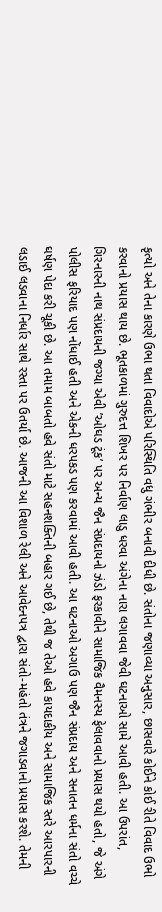કૃત્યો અને તેના કારણે ઉભા થતા વિવાદોએ પરિસ્થિતિ વધુ ગંભીર બનાવી દીધી છે. સંતોના જણાવ્યા અનુસાર, છાસવારે કોઈને કોઈ રીતે વિવાદ ઉભો કરવાનો પ્રયાસ થાય છે. ભૂતકાળમાં ગુરુદત્ત શિખર પર નિર્વાણ લાડુ ધરવા અંગેના નારા લગાવવા જેવી ઘટનાઓ સામે આવી હતી. આ ઉપરાંત, ગિરનારની નાથ સંપ્રદાયની જગ્યા એવી ’ઓઘડ ટૂંક’ પર અન્ય જૈન સંપ્રદાયનો ઝંડો ફરકાવીને સામાજિક વૈમનસ્ય ફેલાવવાનો પ્રયાસ થયો હતો, જે અંગે પોલીસ ફરિયાદ પણ નોંધાઈ હતી અને એકની ધરપકડ પણ કરવામાં આવી હતી. આ ઘટનાઓ અગાઉ પણ જૈન સંપ્રદાય અને સનાતન ધર્મના સંતો વચ્ચે ઘર્ષણ પેદા કરી ચૂકી છે. આ તમામ બાબતો હવે સંતો માટે સહનશક્તિની બહાર ગઈ છે, તેથી જ તેઓ હવે કાયદાકીય અને સામાજિક સ્તરે આરપારની લડાઈ લડવાના નિર્ધાર સાથે રસ્તા પર ઉતર્યા છે. આજની આ વિશાળ રેલી અને આવેદનપત્ર દ્વારા સંતો-મહંતો તંત્રને જગાડવાનો પ્રયાસ કરશે. તેમની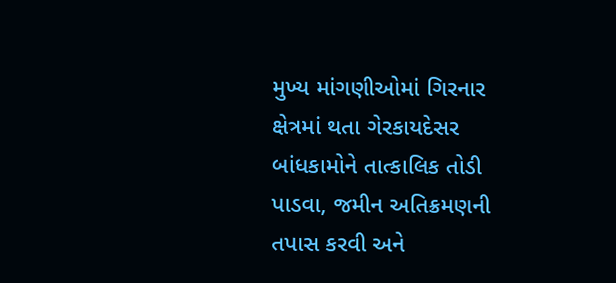મુખ્ય માંગણીઓમાં ગિરનાર ક્ષેત્રમાં થતા ગેરકાયદેસર બાંધકામોને તાત્કાલિક તોડી પાડવા, જમીન અતિક્રમણની તપાસ કરવી અને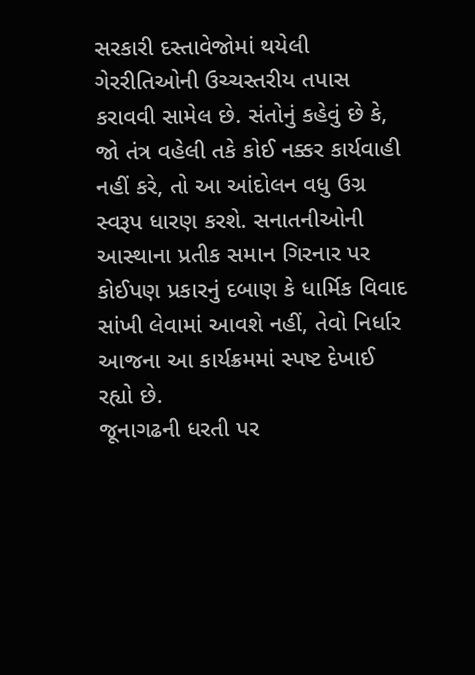સરકારી દસ્તાવેજોમાં થયેલી ગેરરીતિઓની ઉચ્ચસ્તરીય તપાસ કરાવવી સામેલ છે. સંતોનું કહેવું છે કે, જો તંત્ર વહેલી તકે કોઈ નક્કર કાર્યવાહી નહીં કરે, તો આ આંદોલન વધુ ઉગ્ર સ્વરૂપ ધારણ કરશે. સનાતનીઓની આસ્થાના પ્રતીક સમાન ગિરનાર પર કોઈપણ પ્રકારનું દબાણ કે ધાર્મિક વિવાદ સાંખી લેવામાં આવશે નહીં, તેવો નિર્ધાર આજના આ કાર્યક્રમમાં સ્પષ્ટ દેખાઈ રહ્યો છે.
જૂનાગઢની ધરતી પર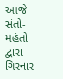આજે સંતો-મહંતો દ્વારા ગિરનાર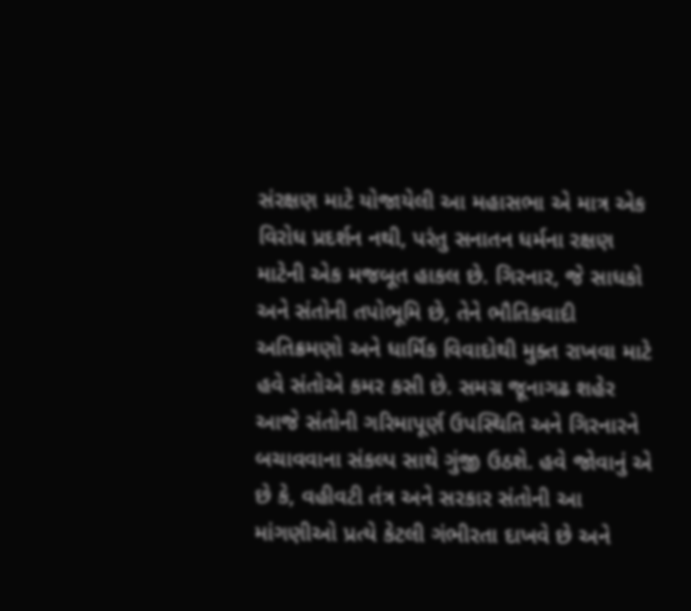સંરક્ષણ માટે યોજાયેલી આ મહાસભા એ માત્ર એક વિરોધ પ્રદર્શન નથી, પરંતુ સનાતન ધર્મના રક્ષણ માટેની એક મજબૂત હાકલ છે. ગિરનાર, જે સાધકો અને સંતોની તપોભૂમિ છે, તેને ભૌતિકવાદી અતિક્રમણો અને ધાર્મિક વિવાદોથી મુક્ત રાખવા માટે હવે સંતોએ કમર કસી છે. સમગ્ર જૂનાગઢ શહેર આજે સંતોની ગરિમાપૂર્ણ ઉપસ્થિતિ અને ગિરનારને બચાવવાના સંકલ્પ સાથે ગુંજી ઉઠશે. હવે જોવાનું એ છે કે, વહીવટી તંત્ર અને સરકાર સંતોની આ માંગણીઓ પ્રત્યે કેટલી ગંભીરતા દાખવે છે અને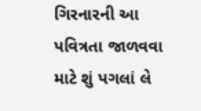ગિરનારની આ પવિત્રતા જાળવવા માટે શું પગલાં લે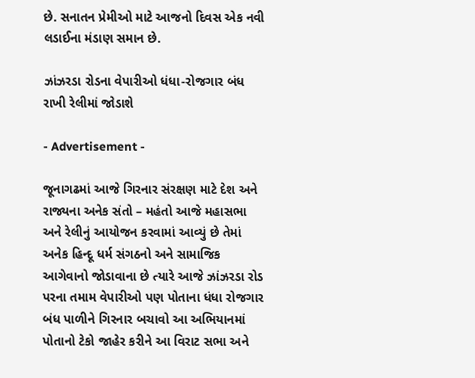છે. સનાતન પ્રેમીઓ માટે આજનો દિવસ એક નવી લડાઈના મંડાણ સમાન છે.

ઝાંઝરડા રોડના વેપારીઓ ધંધા-રોજગાર બંધ રાખી રેલીમાં જોડાશે

- Advertisement -

જૂનાગઢમાં આજે ગિરનાર સંરક્ષણ માટે દેશ અને રાજ્યના અનેક સંતો – મહંતો આજે મહાસભા અને રેલીનું આયોજન કરવામાં આવ્યું છે તેમાં અનેક હિન્દૂ ધર્મ સંગઠનો અને સામાજિક આગેવાનો જોડાવાના છે ત્યારે આજે ઝાંઝરડા રોડ પરના તમામ વેપારીઓ પણ પોતાના ધંધા રોજગાર બંધ પાળીને ગિરનાર બચાવો આ અભિયાનમાં પોતાનો ટેકો જાહેર કરીને આ વિરાટ સભા અને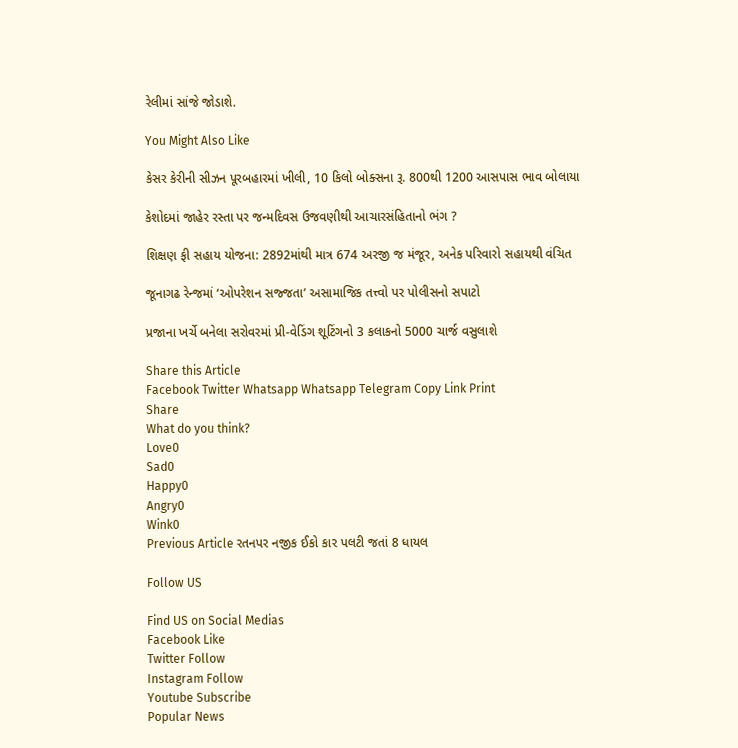રેલીમાં સાંજે જોડાશે.

You Might Also Like

કેસર કેરીની સીઝન પૂરબહારમાં ખીલી, 10 કિલો બોક્સના રૂ. 800થી 1200 આસપાસ ભાવ બોલાયા

કેશોદમાં જાહેર રસ્તા પર જન્મદિવસ ઉજવણીથી આચારસંહિતાનો ભંગ ?

શિક્ષણ ફી સહાય યોજના: 2892માંથી માત્ર 674 અરજી જ મંજૂર, અનેક પરિવારો સહાયથી વંચિત

જૂનાગઢ રેન્જમાં ‘ઓપરેશન સજ્જતા’ અસામાજિક તત્ત્વો પર પોલીસનો સપાટો

પ્રજાના ખર્ચે બનેલા સરોવરમાં પ્રી-વેડિંગ શૂટિંગનો 3 કલાકનો 5000 ચાર્જ વસુલાશે

Share this Article
Facebook Twitter Whatsapp Whatsapp Telegram Copy Link Print
Share
What do you think?
Love0
Sad0
Happy0
Angry0
Wink0
Previous Article રતનપર નજીક ઈકો કાર પલટી જતાં 8 ધાયલ

Follow US

Find US on Social Medias
Facebook Like
Twitter Follow
Instagram Follow
Youtube Subscribe
Popular News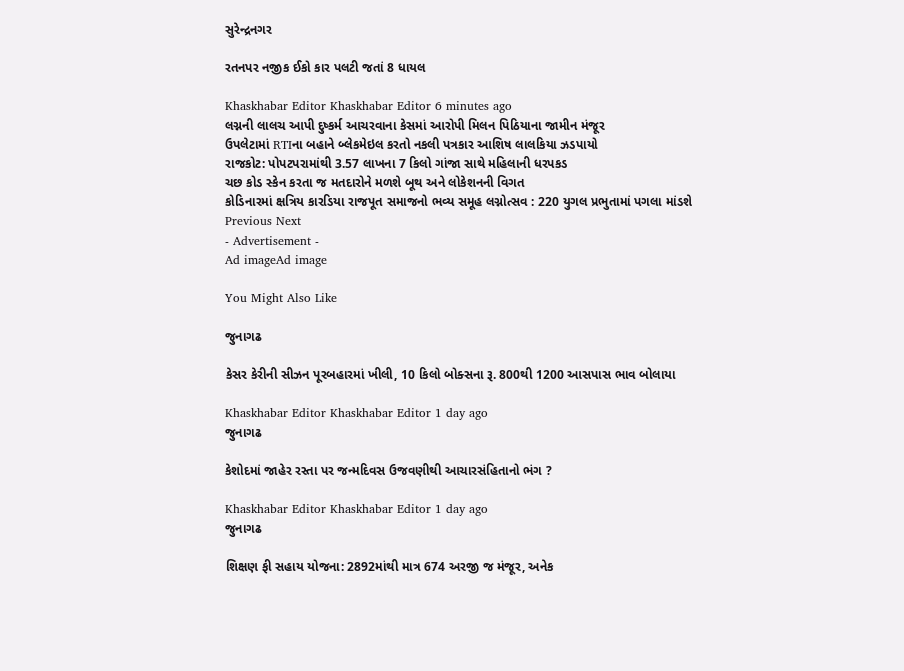સુરેન્દ્રનગર

રતનપર નજીક ઈકો કાર પલટી જતાં 8 ધાયલ

Khaskhabar Editor Khaskhabar Editor 6 minutes ago
લગ્નની લાલચ આપી દુષ્કર્મ આચરવાના કેસમાં આરોપી મિલન પિઠિયાના જામીન મંજૂર
ઉપલેટામાં RTIના બહાને બ્લેકમેઇલ કરતો નકલી પત્રકાર આશિષ લાલકિયા ઝડપાયો
રાજકોટ: પોપટપરામાંથી 3.57 લાખના 7 કિલો ગાંજા સાથે મહિલાની ધરપકડ
ચછ કોડ સ્કેન કરતા જ મતદારોને મળશે બૂથ અને લોકેશનની વિગત
કોડિનારમાં ક્ષત્રિય કારડિયા રાજપૂત સમાજનો ભવ્ય સમૂહ લગ્નોત્સવ : 220 યુગલ પ્રભુતામાં પગલા માંડશે
Previous Next
- Advertisement -
Ad imageAd image

You Might Also Like

જુનાગઢ

કેસર કેરીની સીઝન પૂરબહારમાં ખીલી, 10 કિલો બોક્સના રૂ. 800થી 1200 આસપાસ ભાવ બોલાયા

Khaskhabar Editor Khaskhabar Editor 1 day ago
જુનાગઢ

કેશોદમાં જાહેર રસ્તા પર જન્મદિવસ ઉજવણીથી આચારસંહિતાનો ભંગ ?

Khaskhabar Editor Khaskhabar Editor 1 day ago
જુનાગઢ

શિક્ષણ ફી સહાય યોજના: 2892માંથી માત્ર 674 અરજી જ મંજૂર, અનેક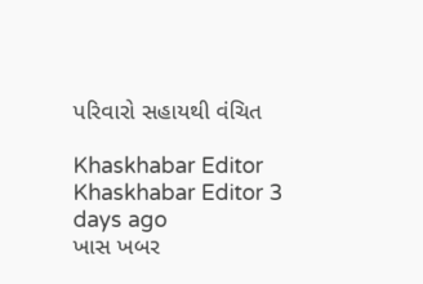પરિવારો સહાયથી વંચિત

Khaskhabar Editor Khaskhabar Editor 3 days ago
ખાસ ખબર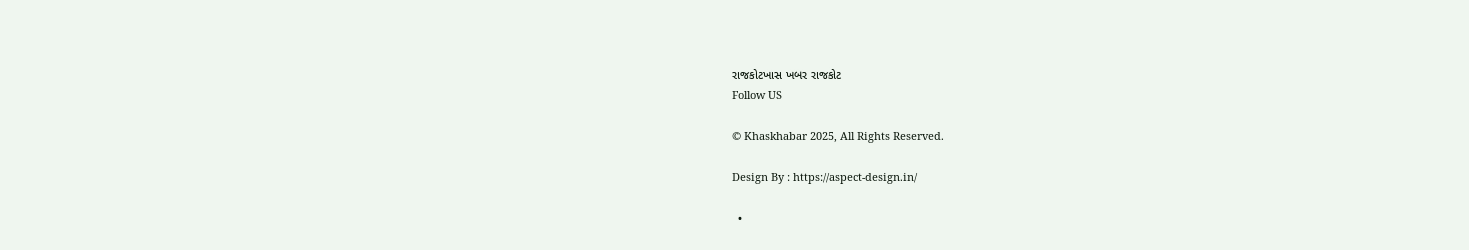રાજકોટખાસ ખબર રાજકોટ
Follow US

© Khaskhabar 2025, All Rights Reserved.

Design By : https://aspect-design.in/

  •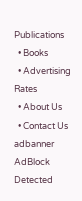Publications
  • Books
  • Advertising Rates
  • About Us
  • Contact Us
adbanner
AdBlock Detected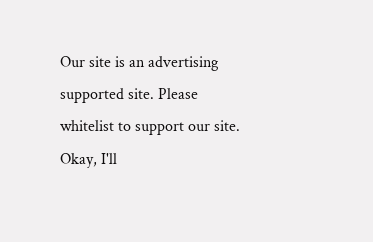Our site is an advertising supported site. Please whitelist to support our site.
Okay, I'll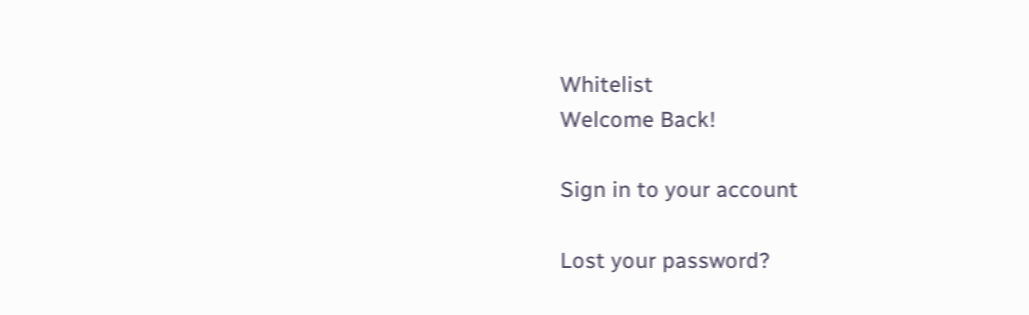Whitelist
Welcome Back!

Sign in to your account

Lost your password?